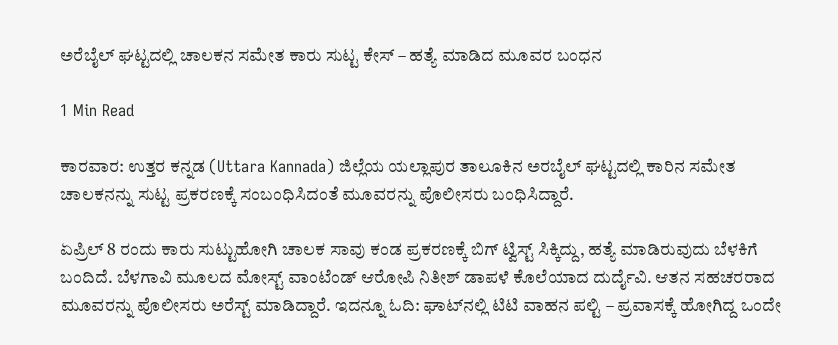ಅರೆಬೈಲ್ ಘಟ್ಟದಲ್ಲಿ ಚಾಲಕನ ಸಮೇತ ಕಾರು ಸುಟ್ಟ ಕೇಸ್ – ಹ‌ತ್ಯೆ ಮಾಡಿದ ಮೂವರ ಬಂಧನ

1 Min Read

ಕಾರವಾರ: ಉತ್ತರ ಕನ್ನಡ (Uttara Kannada) ಜಿಲ್ಲೆಯ ಯಲ್ಲಾಪುರ ತಾಲೂಕಿನ ಅರಬೈಲ್ ಘಟ್ಟದಲ್ಲಿ ಕಾರಿನ ಸಮೇತ ಚಾಲಕನನ್ನು ಸುಟ್ಟ ಪ್ರಕರಣಕ್ಕೆ ಸಂಬಂಧಿಸಿದಂತೆ ಮೂವರನ್ನು ಪೊಲೀಸರು ಬಂಧಿಸಿದ್ದಾರೆ.

ಏಪ್ರಿಲ್ 8 ರಂದು ಕಾರು ಸುಟ್ಟುಹೋಗಿ ಚಾಲಕ ಸಾವು ಕಂಡ ಪ್ರಕರಣಕ್ಕೆ ಬಿಗ್ ಟ್ವಿಸ್ಟ್ ಸಿಕ್ಕಿದ್ದು, ಹತ್ಯೆ ಮಾಡಿರುವುದು ಬೆಳಕಿಗೆ ಬಂದಿದೆ. ಬೆಳಗಾವಿ ಮೂಲದ ಮೋಸ್ಟ್ ವಾಂಟೆಂಡ್ ಆರೋಪಿ ನಿತೀಶ್ ಡಾಪಳೆ ಕೊಲೆಯಾದ ದುರ್ದೈವಿ. ಆತನ ಸಹಚರರಾದ ಮೂವರನ್ನು ಪೊಲೀಸರು ಅರೆಸ್ಟ್‌ ಮಾಡಿದ್ದಾರೆ. ಇದನ್ನೂ ಓದಿ: ಘಾಟ್‌ನಲ್ಲಿ ಟಿಟಿ ವಾಹನ ಪಲ್ಟಿ – ಪ್ರವಾಸಕ್ಕೆ ಹೋಗಿದ್ದ ಒಂದೇ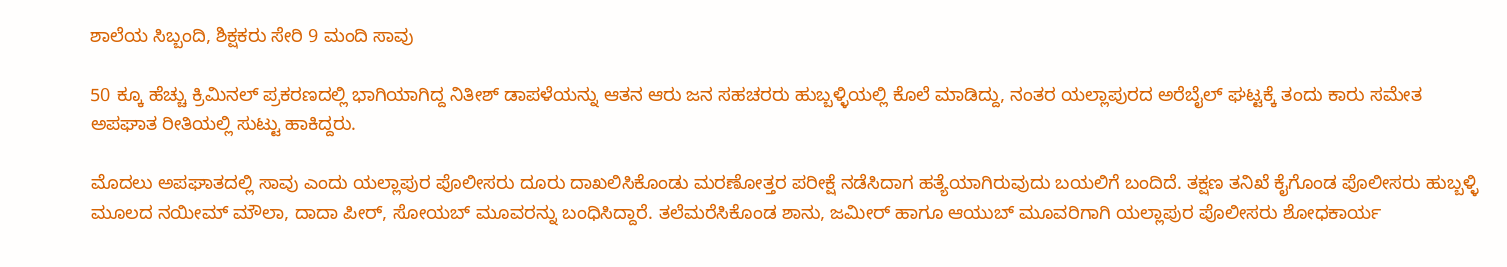ಶಾಲೆಯ ಸಿಬ್ಬಂದಿ, ಶಿಕ್ಷಕರು ಸೇರಿ 9 ಮಂದಿ ಸಾವು

50 ಕ್ಕೂ ಹೆಚ್ಚು ಕ್ರಿಮಿನಲ್ ಪ್ರಕರಣದಲ್ಲಿ ಭಾಗಿಯಾಗಿದ್ದ ನಿತೀಶ್ ಡಾಪಳೆಯನ್ನು ಆತನ ಆರು ಜನ ಸಹಚರರು ಹುಬ್ಬಳ್ಳಿಯಲ್ಲಿ ಕೊಲೆ ಮಾಡಿದ್ದು, ನಂತರ ಯಲ್ಲಾಪುರದ ಅರೆಬೈಲ್ ಘಟ್ಟಕ್ಕೆ ತಂದು ಕಾರು ಸಮೇತ ಅಪಘಾತ ರೀತಿಯಲ್ಲಿ ಸುಟ್ಟು ಹಾಕಿದ್ದರು.

ಮೊದಲು ಅಪಘಾತದಲ್ಲಿ ಸಾವು ಎಂದು ಯಲ್ಲಾಪುರ ಪೊಲೀಸರು ದೂರು ದಾಖಲಿಸಿಕೊಂಡು ಮರಣೋತ್ತರ ಪರೀಕ್ಷೆ ನಡೆಸಿದಾಗ ಹತ್ಯೆಯಾಗಿರುವುದು ಬಯಲಿಗೆ ಬಂದಿದೆ. ತಕ್ಷಣ ತನಿಖೆ ಕೈಗೊಂಡ ಪೊಲೀಸರು ಹುಬ್ಬಳ್ಳಿ ಮೂಲದ ನಯೀಮ್ ಮೌಲಾ, ದಾದಾ ಪೀರ್, ಸೋಯಬ್ ಮೂವರನ್ನು ಬಂಧಿಸಿದ್ದಾರೆ. ತಲೆಮರೆಸಿಕೊಂಡ ಶಾನು, ಜಮೀರ್ ಹಾಗೂ ಆಯುಬ್ ಮೂವರಿಗಾಗಿ ಯಲ್ಲಾಪುರ ಪೊಲೀಸರು ಶೋಧಕಾರ್ಯ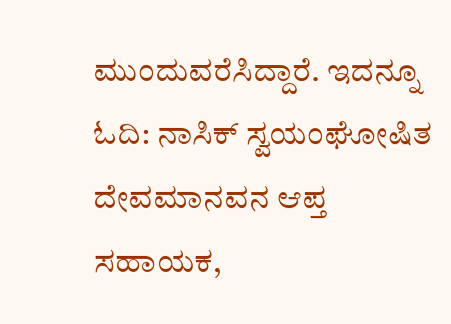ಮುಂದುವರೆಸಿದ್ದಾರೆ. ಇದನ್ನೂ ಓದಿ: ನಾಸಿಕ್‌ ಸ್ವಯಂಘೋಷಿತ ದೇವಮಾನವನ ಆಪ್ತ ಸಹಾಯಕ,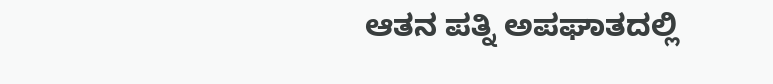ಆತನ ಪತ್ನಿ ಅಪಘಾತದಲ್ಲಿ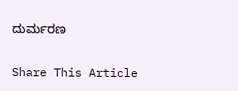ದುರ್ಮರಣ

Share This Article